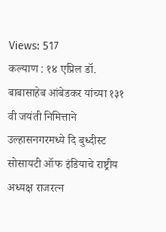Views: 517
कल्याण : १४ एप्रिल डॉ. बाबासाहेब आंबेडकर यांच्या १३१ वी जयंती निमित्ताने उल्हासनगरमध्ये दि बुध्दीस्ट सोसायटी ऑफ इंडियाचे राष्ट्रीय अध्यक्ष राजरत्न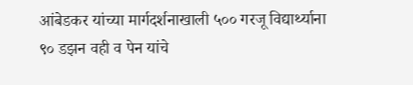आंबेडकर यांच्या मार्गदर्शनाखाली ५०० गरजू विद्यार्थ्याना ९० डझन वही व पेन यांचे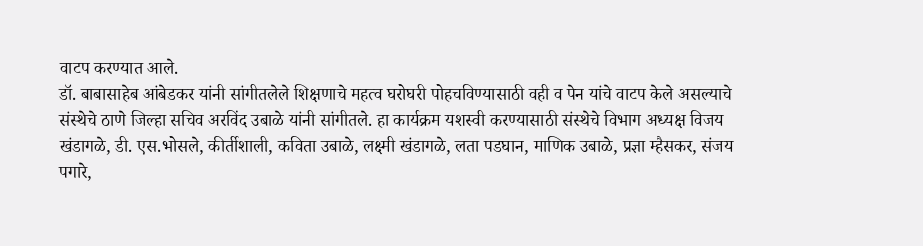वाटप करण्यात आले.
डॉ. बाबासाहेब आंबेडकर यांनी सांगीतलेले शिक्षणाचे महत्व घरोघरी पोहचविण्यासाठी वही व पेन यांचे वाटप केले असल्याचे संस्थेचे ठाणे जिल्हा सचिव अरविंद उबाळे यांनी सांगीतले. हा कार्यक्रम यशस्वी करण्यासाठी संस्थेचे विभाग अध्यक्ष विजय खंडागळे, डी. एस.भोसले, कीर्तीशाली, कविता उबाळे, लक्ष्मी खंडागळे, लता पडघान, माणिक उबाळे, प्रज्ञा म्हैसकर, संजय पगारे,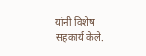यांनी विशेष सहकार्य केले.